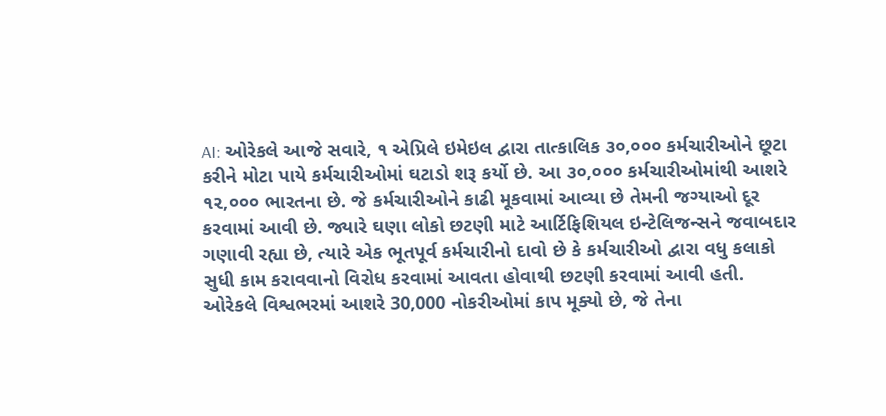AI: ઓરેકલે આજે સવારે, ૧ એપ્રિલે ઇમેઇલ દ્વારા તાત્કાલિક ૩૦,૦૦૦ કર્મચારીઓને છૂટા કરીને મોટા પાયે કર્મચારીઓમાં ઘટાડો શરૂ કર્યો છે. આ ૩૦,૦૦૦ કર્મચારીઓમાંથી આશરે ૧૨,૦૦૦ ભારતના છે. જે કર્મચારીઓને કાઢી મૂકવામાં આવ્યા છે તેમની જગ્યાઓ દૂર કરવામાં આવી છે. જ્યારે ઘણા લોકો છટણી માટે આર્ટિફિશિયલ ઇન્ટેલિજન્સને જવાબદાર ગણાવી રહ્યા છે, ત્યારે એક ભૂતપૂર્વ કર્મચારીનો દાવો છે કે કર્મચારીઓ દ્વારા વધુ કલાકો સુધી કામ કરાવવાનો વિરોધ કરવામાં આવતા હોવાથી છટણી કરવામાં આવી હતી.
ઓરેકલે વિશ્વભરમાં આશરે 30,000 નોકરીઓમાં કાપ મૂક્યો છે, જે તેના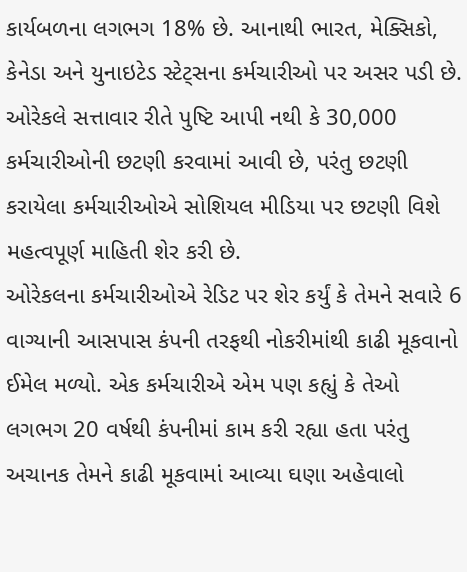કાર્યબળના લગભગ 18% છે. આનાથી ભારત, મેક્સિકો, કેનેડા અને યુનાઇટેડ સ્ટેટ્સના કર્મચારીઓ પર અસર પડી છે. ઓરેકલે સત્તાવાર રીતે પુષ્ટિ આપી નથી કે 30,000 કર્મચારીઓની છટણી કરવામાં આવી છે, પરંતુ છટણી કરાયેલા કર્મચારીઓએ સોશિયલ મીડિયા પર છટણી વિશે મહત્વપૂર્ણ માહિતી શેર કરી છે.
ઓરેકલના કર્મચારીઓએ રેડિટ પર શેર કર્યું કે તેમને સવારે 6 વાગ્યાની આસપાસ કંપની તરફથી નોકરીમાંથી કાઢી મૂકવાનો ઈમેલ મળ્યો. એક કર્મચારીએ એમ પણ કહ્યું કે તેઓ લગભગ 20 વર્ષથી કંપનીમાં કામ કરી રહ્યા હતા પરંતુ અચાનક તેમને કાઢી મૂકવામાં આવ્યા ઘણા અહેવાલો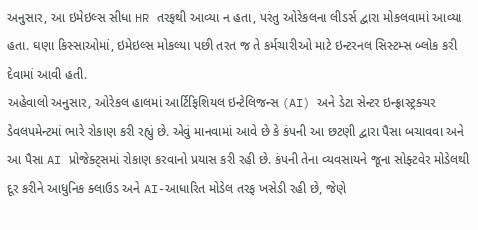અનુસાર, આ ઇમેઇલ્સ સીધા HR તરફથી આવ્યા ન હતા, પરંતુ ઓરેકલના લીડર્સ દ્વારા મોકલવામાં આવ્યા હતા. ઘણા કિસ્સાઓમાં, ઇમેઇલ્સ મોકલ્યા પછી તરત જ તે કર્મચારીઓ માટે ઇન્ટરનલ સિસ્ટમ્સ બ્લોક કરી દેવામાં આવી હતી.
અહેવાલો અનુસાર, ઓરેકલ હાલમાં આર્ટિફિશિયલ ઇન્ટેલિજન્સ (AI) અને ડેટા સેન્ટર ઇન્ફ્રાસ્ટ્રક્ચર ડેવલપમેન્ટમાં ભારે રોકાણ કરી રહ્યું છે. એવું માનવામાં આવે છે કે કંપની આ છટણી દ્વારા પૈસા બચાવવા અને આ પૈસા AI પ્રોજેક્ટ્સમાં રોકાણ કરવાનો પ્રયાસ કરી રહી છે. કંપની તેના વ્યવસાયને જૂના સોફ્ટવેર મોડેલથી દૂર કરીને આધુનિક ક્લાઉડ અને AI-આધારિત મોડેલ તરફ ખસેડી રહી છે, જેણે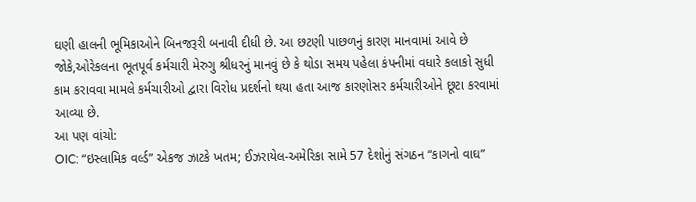ઘણી હાલની ભૂમિકાઓને બિનજરૂરી બનાવી દીધી છે. આ છટણી પાછળનું કારણ માનવામાં આવે છે જોકે,ઓરેકલના ભૂતપૂર્વ કર્મચારી મેરુગુ શ્રીધરનું માનવું છે કે થોડા સમય પહેલા કંપનીમાં વધારે કલાકો સુધી કામ કરાવવા મામલે કર્મચારીઓ દ્વારા વિરોધ પ્રદર્શનો થયા હતા આજ કારણોસર કર્મચારીઓને છૂટા કરવામાં આવ્યા છે.
આ પણ વાંચો:
OIC: “ઇસ્લામિક વર્લ્ડ” એકજ ઝાટકે ખતમ; ઈઝરાયેલ-અમેરિકા સામે 57 દેશોનું સંગઠન “કાગનો વાઘ”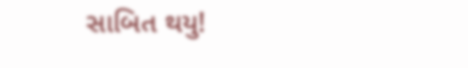સાબિત થયુ!